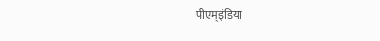पीएम्इंडिया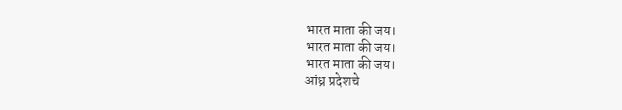भारत माता की जय।
भारत माता की जय।
भारत माता की जय।
आंध्र प्रदेशचे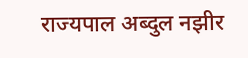राज्यपाल अब्दुल नझीर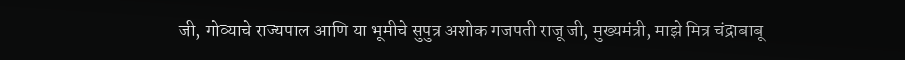जी, गोव्याचे राज्यपाल आणि या भूमीचे सुपुत्र अशोक गजपती राजू जी, मुख्यमंत्री, माझे मित्र चंद्राबाबू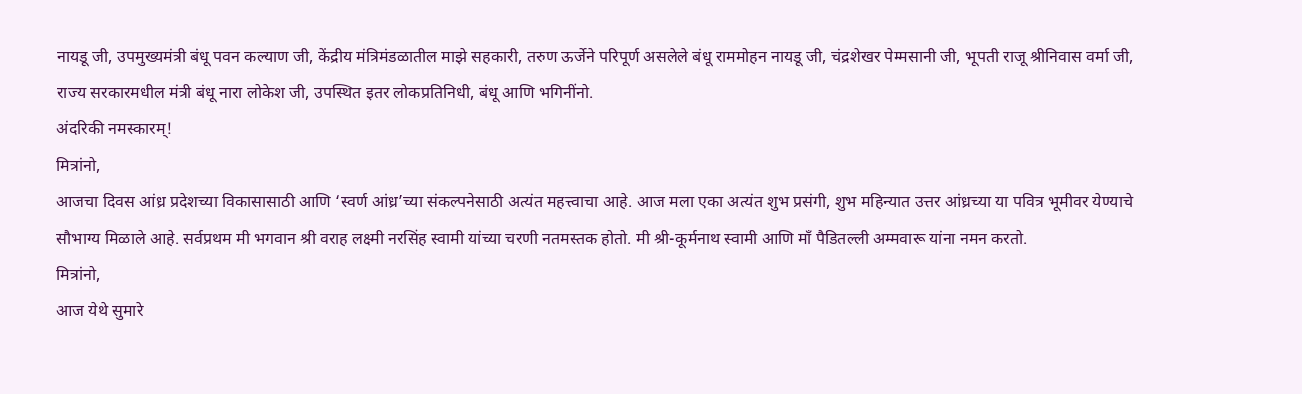नायडू जी, उपमुख्यमंत्री बंधू पवन कल्याण जी, केंद्रीय मंत्रिमंडळातील माझे सहकारी, तरुण ऊर्जेने परिपूर्ण असलेले बंधू राममोहन नायडू जी, चंद्रशेखर पेम्मसानी जी, भूपती राजू श्रीनिवास वर्मा जी, राज्य सरकारमधील मंत्री बंधू नारा लोकेश जी, उपस्थित इतर लोकप्रतिनिधी, बंधू आणि भगिनींनो.
अंदरिकी नमस्कारम्!
मित्रांनो,
आजचा दिवस आंध्र प्रदेशच्या विकासासाठी आणि ‘स्वर्ण आंध्र’च्या संकल्पनेसाठी अत्यंत महत्त्वाचा आहे. आज मला एका अत्यंत शुभ प्रसंगी, शुभ महिन्यात उत्तर आंध्रच्या या पवित्र भूमीवर येण्याचे सौभाग्य मिळाले आहे. सर्वप्रथम मी भगवान श्री वराह लक्ष्मी नरसिंह स्वामी यांच्या चरणी नतमस्तक होतो. मी श्री-कूर्मनाथ स्वामी आणि माँ पैडितल्ली अम्मवारू यांना नमन करतो.
मित्रांनो,
आज येथे सुमारे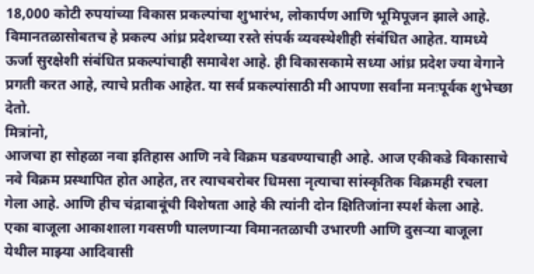18,000 कोटी रुपयांच्या विकास प्रकल्पांचा शुभारंभ, लोकार्पण आणि भूमिपूजन झाले आहे. विमानतळासोबतच हे प्रकल्प आंध्र प्रदेशच्या रस्ते संपर्क व्यवस्थेशीही संबंधित आहेत. यामध्ये ऊर्जा सुरक्षेशी संबंधित प्रकल्पांचाही समावेश आहे. ही विकासकामे सध्या आंध्र प्रदेश ज्या वेगाने प्रगती करत आहे, त्याचे प्रतीक आहेत. या सर्व प्रकल्पांसाठी मी आपणा सर्वांना मनःपूर्वक शुभेच्छा देतो.
मित्रांनो,
आजचा हा सोहळा नवा इतिहास आणि नवे विक्रम घडवण्याचाही आहे. आज एकीकडे विकासाचे नवे विक्रम प्रस्थापित होत आहेत, तर त्याचबरोबर धिमसा नृत्याचा सांस्कृतिक विक्रमही रचला गेला आहे. आणि हीच चंद्राबाबूंची विशेषता आहे की त्यांनी दोन क्षितिजांना स्पर्श केला आहे.
एका बाजूला आकाशाला गवसणी घालणाऱ्या विमानतळाची उभारणी आणि दुसऱ्या बाजूला येथील माझ्या आदिवासी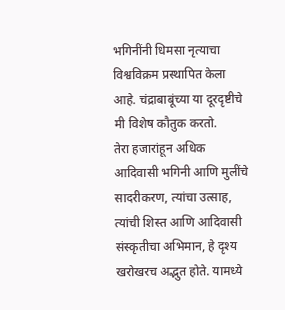भगिनींनी धिमसा नृत्याचा विश्वविक्रम प्रस्थापित केला आहे. चंद्राबाबूंच्या या दूरदृष्टीचे मी विशेष कौतुक करतो.
तेरा हजारांहून अधिक आदिवासी भगिनी आणि मुलींचे सादरीकरण, त्यांचा उत्साह, त्यांची शिस्त आणि आदिवासी संस्कृतीचा अभिमान, हे दृश्य खरोखरच अद्भुत होते. यामध्ये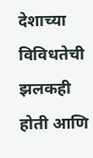देशाच्या विविधतेची झलकही होती आणि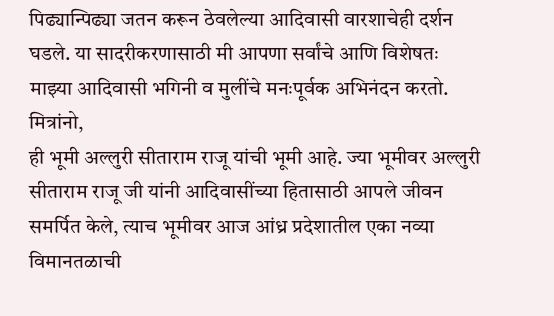पिढ्यान्पिढ्या जतन करून ठेवलेल्या आदिवासी वारशाचेही दर्शन घडले. या सादरीकरणासाठी मी आपणा सर्वांचे आणि विशेषतः माझ्या आदिवासी भगिनी व मुलींचे मनःपूर्वक अभिनंदन करतो.
मित्रांनो,
ही भूमी अल्लुरी सीताराम राजू यांची भूमी आहे. ज्या भूमीवर अल्लुरी सीताराम राजू जी यांनी आदिवासींच्या हितासाठी आपले जीवन समर्पित केले, त्याच भूमीवर आज आंध्र प्रदेशातील एका नव्या विमानतळाची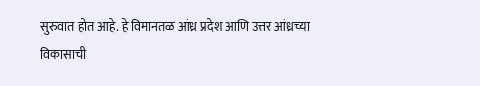सुरुवात होत आहे. हे विमानतळ आंध्र प्रदेश आणि उत्तर आंध्रच्या विकासाची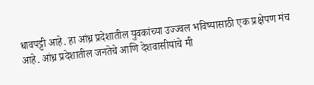धावपट्टी आहे. हा आंध्र प्रदेशातील युवकांच्या उज्ज्वल भविष्यासाठी एक प्रक्षेपण मंच आहे. आंध्र प्रदेशातील जनतेचे आणि देशवासीयांचे मी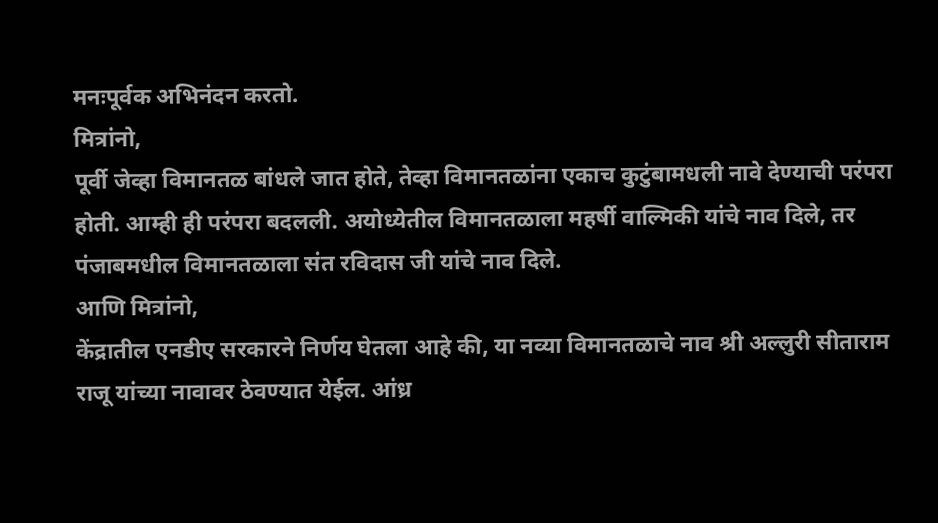मनःपूर्वक अभिनंदन करतो.
मित्रांनो,
पूर्वी जेव्हा विमानतळ बांधले जात होते, तेव्हा विमानतळांना एकाच कुटुंबामधली नावे देण्याची परंपरा होती. आम्ही ही परंपरा बदलली. अयोध्येतील विमानतळाला महर्षी वाल्मिकी यांचे नाव दिले, तर पंजाबमधील विमानतळाला संत रविदास जी यांचे नाव दिले.
आणि मित्रांनो,
केंद्रातील एनडीए सरकारने निर्णय घेतला आहे की, या नव्या विमानतळाचे नाव श्री अल्लुरी सीताराम राजू यांच्या नावावर ठेवण्यात येईल. आंध्र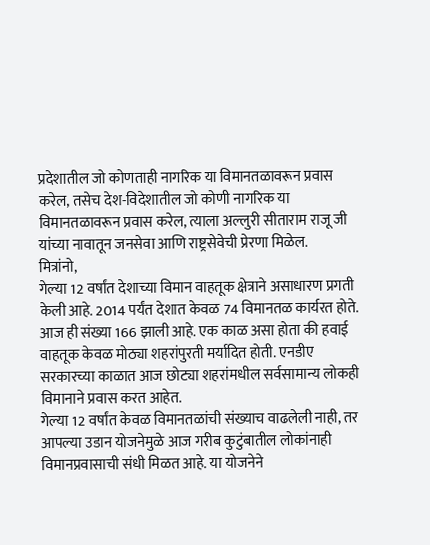प्रदेशातील जो कोणताही नागरिक या विमानतळावरून प्रवास करेल, तसेच देश-विदेशातील जो कोणी नागरिक या विमानतळावरून प्रवास करेल, त्याला अल्लुरी सीताराम राजू जी यांच्या नावातून जनसेवा आणि राष्ट्रसेवेची प्रेरणा मिळेल.
मित्रांनो,
गेल्या 12 वर्षांत देशाच्या विमान वाहतूक क्षेत्राने असाधारण प्रगती केली आहे. 2014 पर्यंत देशात केवळ 74 विमानतळ कार्यरत होते. आज ही संख्या 166 झाली आहे. एक काळ असा होता की हवाई वाहतूक केवळ मोठ्या शहरांपुरती मर्यादित होती. एनडीए सरकारच्या काळात आज छोट्या शहरांमधील सर्वसामान्य लोकही विमानाने प्रवास करत आहेत.
गेल्या 12 वर्षांत केवळ विमानतळांची संख्याच वाढलेली नाही, तर आपल्या उडान योजनेमुळे आज गरीब कुटुंबातील लोकांनाही विमानप्रवासाची संधी मिळत आहे. या योजनेने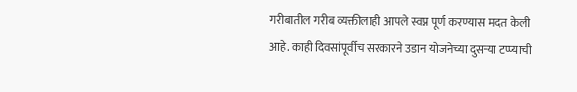गरीबातील गरीब व्यक्तीलाही आपले स्वप्न पूर्ण करण्यास मदत केली आहे. काही दिवसांपूर्वीच सरकारने उडान योजनेच्या दुसऱ्या टप्प्याची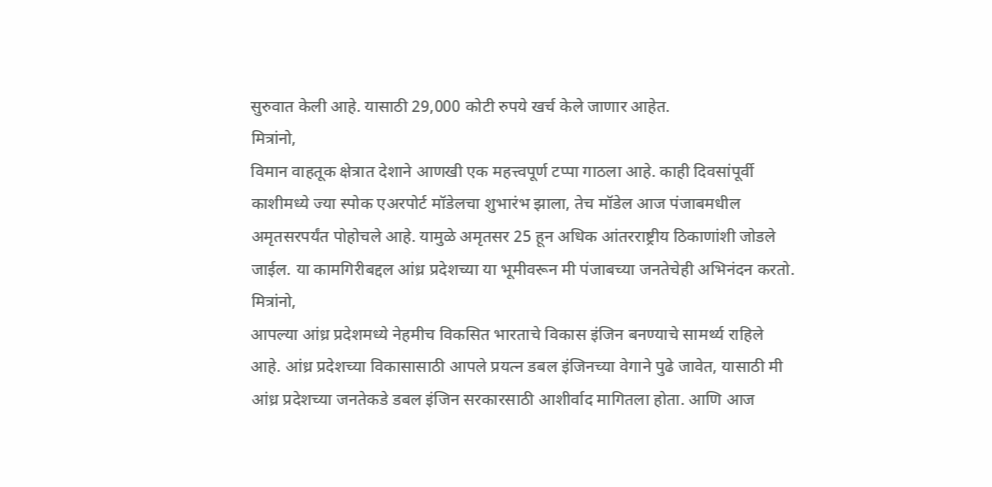सुरुवात केली आहे. यासाठी 29,000 कोटी रुपये खर्च केले जाणार आहेत.
मित्रांनो,
विमान वाहतूक क्षेत्रात देशाने आणखी एक महत्त्वपूर्ण टप्पा गाठला आहे. काही दिवसांपूर्वी काशीमध्ये ज्या स्पोक एअरपोर्ट मॉडेलचा शुभारंभ झाला, तेच मॉडेल आज पंजाबमधील अमृतसरपर्यंत पोहोचले आहे. यामुळे अमृतसर 25 हून अधिक आंतरराष्ट्रीय ठिकाणांशी जोडले जाईल. या कामगिरीबद्दल आंध्र प्रदेशच्या या भूमीवरून मी पंजाबच्या जनतेचेही अभिनंदन करतो.
मित्रांनो,
आपल्या आंध्र प्रदेशमध्ये नेहमीच विकसित भारताचे विकास इंजिन बनण्याचे सामर्थ्य राहिले आहे. आंध्र प्रदेशच्या विकासासाठी आपले प्रयत्न डबल इंजिनच्या वेगाने पुढे जावेत, यासाठी मी आंध्र प्रदेशच्या जनतेकडे डबल इंजिन सरकारसाठी आशीर्वाद मागितला होता. आणि आज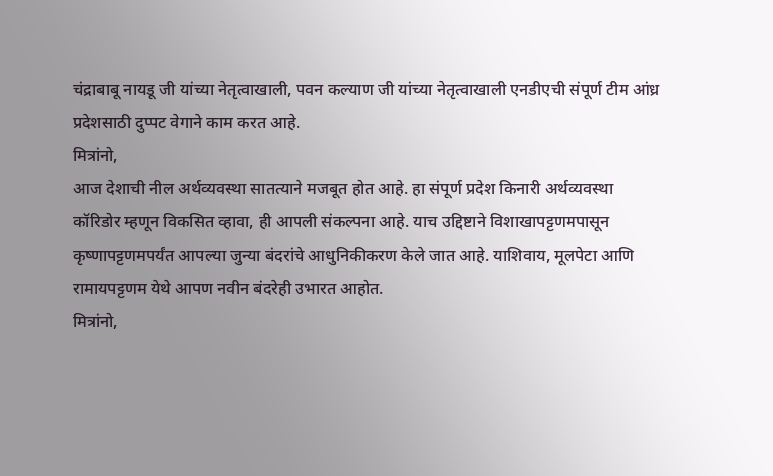चंद्राबाबू नायडू जी यांच्या नेतृत्वाखाली, पवन कल्याण जी यांच्या नेतृत्वाखाली एनडीएची संपूर्ण टीम आंध्र प्रदेशसाठी दुप्पट वेगाने काम करत आहे.
मित्रांनो,
आज देशाची नील अर्थव्यवस्था सातत्याने मजबूत होत आहे. हा संपूर्ण प्रदेश किनारी अर्थव्यवस्था कॉरिडोर म्हणून विकसित व्हावा, ही आपली संकल्पना आहे. याच उद्दिष्टाने विशाखापट्टणमपासून कृष्णापट्टणमपर्यंत आपल्या जुन्या बंदरांचे आधुनिकीकरण केले जात आहे. याशिवाय, मूलपेटा आणि रामायपट्टणम येथे आपण नवीन बंदरेही उभारत आहोत.
मित्रांनो,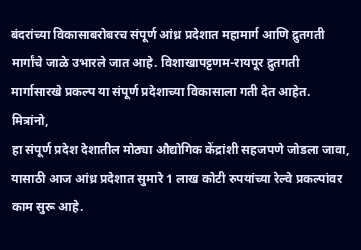बंदरांच्या विकासाबरोबरच संपूर्ण आंध्र प्रदेशात महामार्ग आणि द्रुतगती मार्गांचे जाळे उभारले जात आहे. विशाखापट्टणम-रायपूर द्रुतगती मार्गासारखे प्रकल्प या संपूर्ण प्रदेशाच्या विकासाला गती देत आहेत.
मित्रांनो,
हा संपूर्ण प्रदेश देशातील मोठ्या औद्योगिक केंद्रांशी सहजपणे जोडला जावा, यासाठी आज आंध्र प्रदेशात सुमारे 1 लाख कोटी रुपयांच्या रेल्वे प्रकल्पांवर काम सुरू आहे.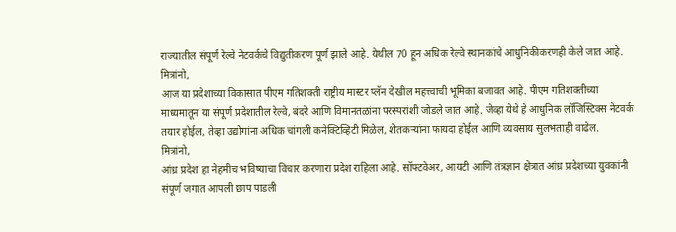राज्यातील संपूर्ण रेल्वे नेटवर्कचे विद्युतीकरण पूर्ण झाले आहे. येथील 70 हून अधिक रेल्वे स्थानकांचे आधुनिकीकरणही केले जात आहे.
मित्रांनो,
आज या प्रदेशाच्या विकासात पीएम गतिशक्ती राष्ट्रीय मास्टर प्लॅन देखील महत्त्वाची भूमिका बजावत आहे. पीएम गतिशक्तीच्या माध्यमातून या संपूर्ण प्रदेशातील रेल्वे, बंदरे आणि विमानतळांना परस्परांशी जोडले जात आहे. जेव्हा येथे हे आधुनिक लॉजिस्टिक्स नेटवर्क तयार होईल, तेव्हा उद्योगांना अधिक चांगली कनेक्टिव्हिटी मिळेल, शेतकऱ्यांना फायदा होईल आणि व्यवसाय सुलभताही वाढेल.
मित्रांनो,
आंध्र प्रदेश हा नेहमीच भविष्याचा विचार करणारा प्रदेश राहिला आहे. सॉफ्टवेअर, आयटी आणि तंत्रज्ञान क्षेत्रात आंध्र प्रदेशच्या युवकांनी संपूर्ण जगात आपली छाप पाडली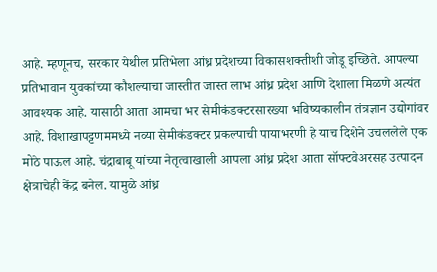आहे. म्हणूनच, सरकार येथील प्रतिभेला आंध्र प्रदेशच्या विकासशक्तीशी जोडू इच्छिते. आपल्या प्रतिभावान युवकांच्या कौशल्याचा जास्तीत जास्त लाभ आंध्र प्रदेश आणि देशाला मिळणे अत्यंत आवश्यक आहे. यासाठी आता आमचा भर सेमीकंडक्टरसारख्या भविष्यकालीन तंत्रज्ञान उद्योगांवर आहे. विशाखापट्टणममध्ये नव्या सेमीकंडक्टर प्रकल्पाची पायाभरणी हे याच दिशेने उचललेले एक मोठे पाऊल आहे. चंद्राबाबू यांच्या नेतृत्वाखाली आपला आंध्र प्रदेश आता सॉफ्टवेअरसह उत्पादन क्षेत्राचेही केंद्र बनेल. यामुळे आंध्र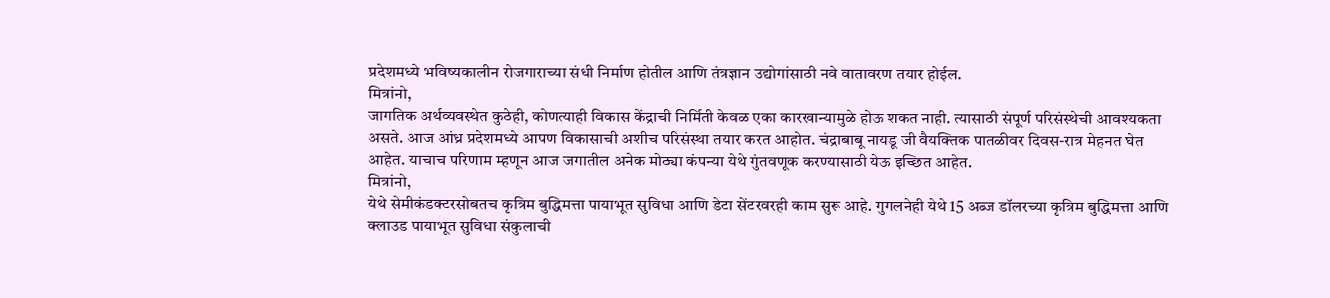प्रदेशमध्ये भविष्यकालीन रोजगाराच्या संधी निर्माण होतील आणि तंत्रज्ञान उद्योगांसाठी नवे वातावरण तयार होईल.
मित्रांनो,
जागतिक अर्थव्यवस्थेत कुठेही, कोणत्याही विकास केंद्राची निर्मिती केवळ एका कारखान्यामुळे होऊ शकत नाही. त्यासाठी संपूर्ण परिसंस्थेची आवश्यकता असते. आज आंध्र प्रदेशमध्ये आपण विकासाची अशीच परिसंस्था तयार करत आहोत. चंद्राबाबू नायडू जी वैयक्तिक पातळीवर दिवस-रात्र मेहनत घेत आहेत. याचाच परिणाम म्हणून आज जगातील अनेक मोठ्या कंपन्या येथे गुंतवणूक करण्यासाठी येऊ इच्छित आहेत.
मित्रांनो,
येथे सेमीकंडक्टरसोबतच कृत्रिम बुद्धिमत्ता पायाभूत सुविधा आणि डेटा सेंटरवरही काम सुरू आहे. गुगलनेही येथे 15 अब्ज डॉलरच्या कृत्रिम बुद्धिमत्ता आणि क्लाउड पायाभूत सुविधा संकुलाची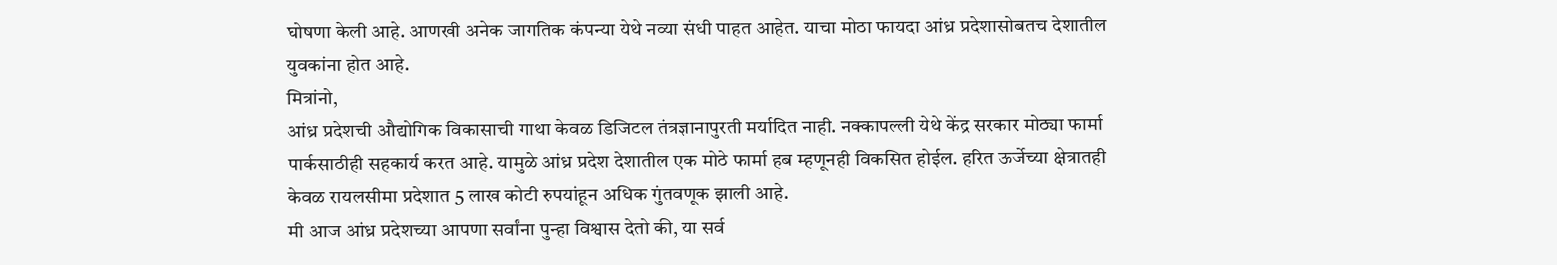घोषणा केली आहे. आणखी अनेक जागतिक कंपन्या येथे नव्या संधी पाहत आहेत. याचा मोठा फायदा आंध्र प्रदेशासोबतच देशातील युवकांना होत आहे.
मित्रांनो,
आंध्र प्रदेशची औद्योगिक विकासाची गाथा केवळ डिजिटल तंत्रज्ञानापुरती मर्यादित नाही. नक्कापल्ली येथे केंद्र सरकार मोठ्या फार्मा पार्कसाठीही सहकार्य करत आहे. यामुळे आंध्र प्रदेश देशातील एक मोठे फार्मा हब म्हणूनही विकसित होईल. हरित ऊर्जेच्या क्षेत्रातही केवळ रायलसीमा प्रदेशात 5 लाख कोटी रुपयांहून अधिक गुंतवणूक झाली आहे.
मी आज आंध्र प्रदेशच्या आपणा सर्वांना पुन्हा विश्वास देतो की, या सर्व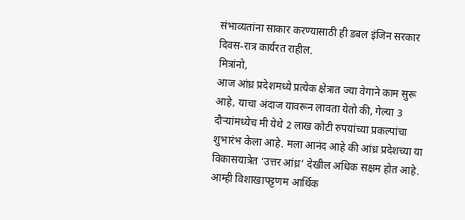संभाव्यतांना साकार करण्यासाठी ही डबल इंजिन सरकार दिवस-रात्र कार्यरत राहील.
मित्रांनो,
आज आंध्र प्रदेशमध्ये प्रत्येक क्षेत्रात ज्या वेगाने काम सुरू आहे, याचा अंदाज यावरून लावता येतो की, गेल्या 3 दौऱ्यांमध्येच मी येथे 2 लाख कोटी रुपयांच्या प्रकल्पांचा शुभारंभ केला आहे. मला आनंद आहे की आंध्र प्रदेशच्या या विकासयात्रेत ‘उत्तर आंध्र’ देखील अधिक सक्षम होत आहे. आम्ही विशाखापट्टणम आर्थिक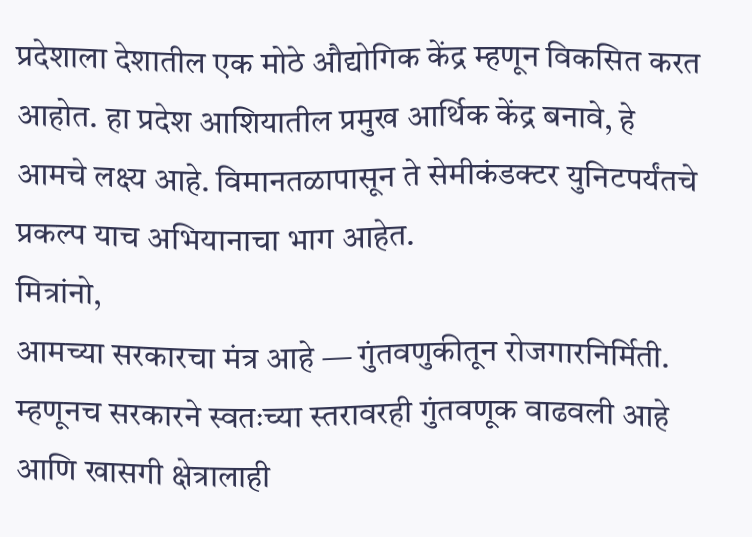प्रदेशाला देशातील एक मोठे औद्योगिक केंद्र म्हणून विकसित करत आहोत. हा प्रदेश आशियातील प्रमुख आर्थिक केंद्र बनावे, हे आमचे लक्ष्य आहे. विमानतळापासून ते सेमीकंडक्टर युनिटपर्यंतचे प्रकल्प याच अभियानाचा भाग आहेत.
मित्रांनो,
आमच्या सरकारचा मंत्र आहे — गुंतवणुकीतून रोजगारनिर्मिती. म्हणूनच सरकारने स्वतःच्या स्तरावरही गुंतवणूक वाढवली आहे आणि खासगी क्षेत्रालाही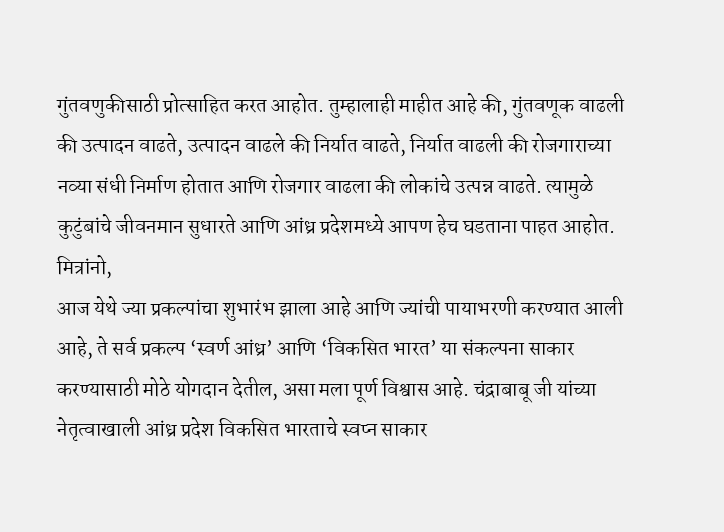गुंतवणुकीसाठी प्रोत्साहित करत आहोत. तुम्हालाही माहीत आहे की, गुंतवणूक वाढली की उत्पादन वाढते, उत्पादन वाढले की निर्यात वाढते, निर्यात वाढली की रोजगाराच्या नव्या संधी निर्माण होतात आणि रोजगार वाढला की लोकांचे उत्पन्न वाढते. त्यामुळे कुटुंबांचे जीवनमान सुधारते आणि आंध्र प्रदेशमध्ये आपण हेच घडताना पाहत आहोत.
मित्रांनो,
आज येथे ज्या प्रकल्पांचा शुभारंभ झाला आहे आणि ज्यांची पायाभरणी करण्यात आली आहे, ते सर्व प्रकल्प ‘स्वर्ण आंध्र’ आणि ‘विकसित भारत’ या संकल्पना साकार करण्यासाठी मोठे योगदान देतील, असा मला पूर्ण विश्वास आहे. चंद्राबाबू जी यांच्या नेतृत्वाखाली आंध्र प्रदेश विकसित भारताचे स्वप्न साकार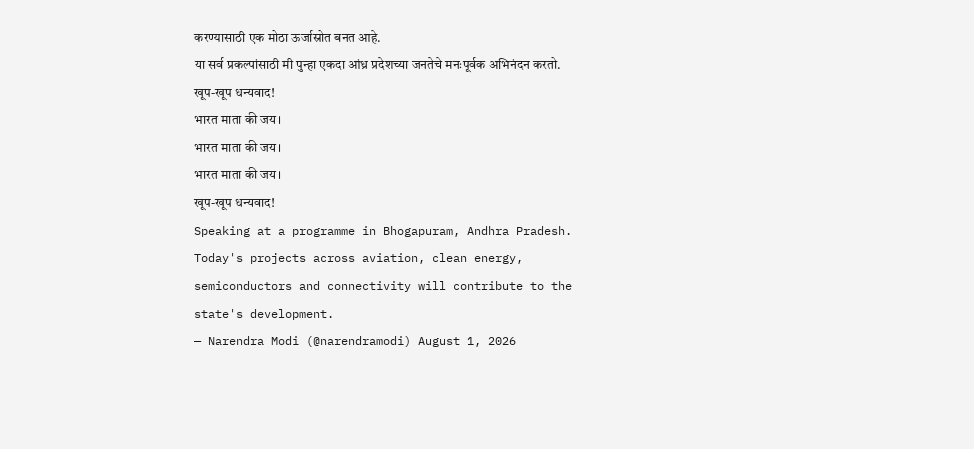करण्यासाठी एक मोठा ऊर्जास्रोत बनत आहे.
या सर्व प्रकल्पांसाठी मी पुन्हा एकदा आंध्र प्रदेशच्या जनतेचे मनःपूर्वक अभिनंदन करतो.
खूप-खूप धन्यवाद!
भारत माता की जय।
भारत माता की जय।
भारत माता की जय।
खूप-खूप धन्यवाद!
Speaking at a programme in Bhogapuram, Andhra Pradesh. Today's projects across aviation, clean energy, semiconductors and connectivity will contribute to the state's development.
— Narendra Modi (@narendramodi) August 1, 2026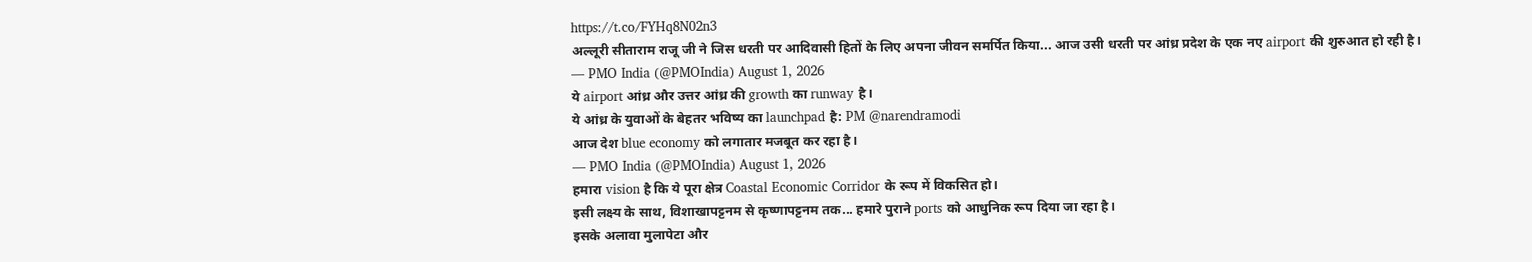https://t.co/FYHq8N02n3
अल्लूरी सीताराम राजू जी ने जिस धरती पर आदिवासी हितों के लिए अपना जीवन समर्पित किया... आज उसी धरती पर आंध्र प्रदेश के एक नए airport की शुरुआत हो रही है।
— PMO India (@PMOIndia) August 1, 2026
ये airport आंध्र और उत्तर आंध्र की growth का runway है।
ये आंध्र के युवाओं के बेहतर भविष्य का launchpad है: PM @narendramodi
आज देश blue economy को लगातार मजबूत कर रहा है।
— PMO India (@PMOIndia) August 1, 2026
हमारा vision है कि ये पूरा क्षेत्र Coastal Economic Corridor के रूप में विकसित हो।
इसी लक्ष्य के साथ, विशाखापट्टनम से कृष्णापट्टनम तक... हमारे पुराने ports को आधुनिक रूप दिया जा रहा है।
इसके अलावा मुलापेटा और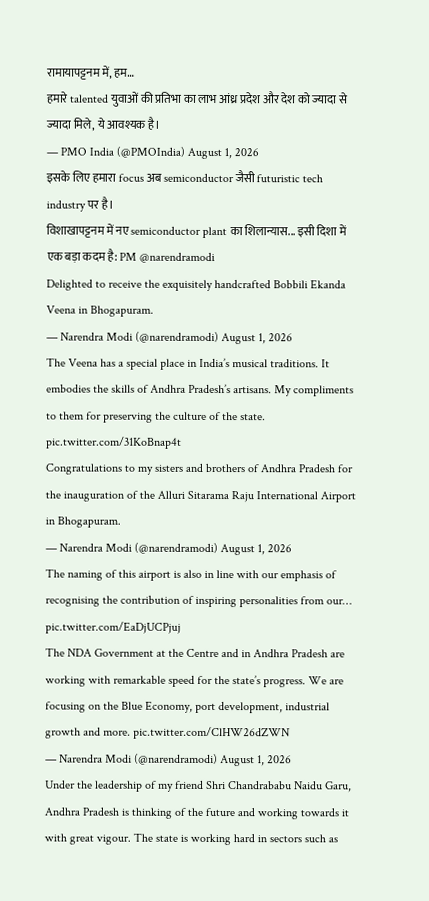रामायापट्टनम में, हम…
हमारे talented युवाओं की प्रतिभा का लाभ आंध्र प्रदेश और देश को ज्यादा से ज्यादा मिले, ये आवश्यक है।
— PMO India (@PMOIndia) August 1, 2026
इसके लिए हमारा focus अब semiconductor जैसी futuristic tech industry पर है।
विशाखापट्टनम में नए semiconductor plant का शिलान्यास... इसी दिशा में एक बड़ा कदम है: PM @narendramodi
Delighted to receive the exquisitely handcrafted Bobbili Ekanda Veena in Bhogapuram.
— Narendra Modi (@narendramodi) August 1, 2026
The Veena has a special place in India’s musical traditions. It embodies the skills of Andhra Pradesh’s artisans. My compliments to them for preserving the culture of the state. pic.twitter.com/31KoBnap4t
Congratulations to my sisters and brothers of Andhra Pradesh for the inauguration of the Alluri Sitarama Raju International Airport in Bhogapuram.
— Narendra Modi (@narendramodi) August 1, 2026
The naming of this airport is also in line with our emphasis of recognising the contribution of inspiring personalities from our… pic.twitter.com/EaDjUCPjuj
The NDA Government at the Centre and in Andhra Pradesh are working with remarkable speed for the state’s progress. We are focusing on the Blue Economy, port development, industrial growth and more. pic.twitter.com/ClHW26dZWN
— Narendra Modi (@narendramodi) August 1, 2026
Under the leadership of my friend Shri Chandrababu Naidu Garu, Andhra Pradesh is thinking of the future and working towards it with great vigour. The state is working hard in sectors such as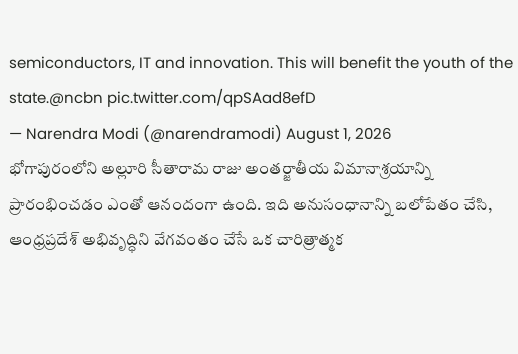semiconductors, IT and innovation. This will benefit the youth of the state.@ncbn pic.twitter.com/qpSAad8efD
— Narendra Modi (@narendramodi) August 1, 2026
భోగాపురంలోని అల్లూరి సీతారామ రాజు అంతర్జాతీయ విమానాశ్రయాన్ని ప్రారంభించడం ఎంతో ఆనందంగా ఉంది. ఇది అనుసంధానాన్ని బలోపేతం చేసి, ఆంధ్రప్రదేశ్ అభివృద్ధిని వేగవంతం చేసే ఒక చారిత్రాత్మక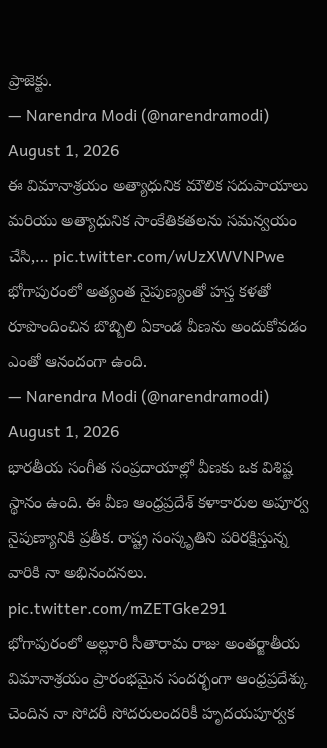ప్రాజెక్టు.
— Narendra Modi (@narendramodi) August 1, 2026
ఈ విమానాశ్రయం అత్యాధునిక మౌలిక సదుపాయాలు మరియు అత్యాధునిక సాంకేతికతలను సమన్వయం చేసి,… pic.twitter.com/wUzXWVNPwe
భోగాపురంలో అత్యంత నైపుణ్యంతో హస్త కళతో రూపొందించిన బొబ్బిలి ఏకాండ వీణను అందుకోవడం ఎంతో ఆనందంగా ఉంది.
— Narendra Modi (@narendramodi) August 1, 2026
భారతీయ సంగీత సంప్రదాయాల్లో వీణకు ఒక విశిష్ట స్థానం ఉంది. ఈ వీణ ఆంధ్రప్రదేశ్ కళాకారుల అపూర్వ నైపుణ్యానికి ప్రతీక. రాష్ట్ర సంస్కృతిని పరిరక్షిస్తున్న వారికి నా అభినందనలు. pic.twitter.com/mZETGke291
భోగాపురంలో అల్లూరి సీతారామ రాజు అంతర్జాతీయ విమానాశ్రయం ప్రారంభమైన సందర్భంగా ఆంధ్రప్రదేశ్కు చెందిన నా సోదరీ సోదరులందరికీ హృదయపూర్వక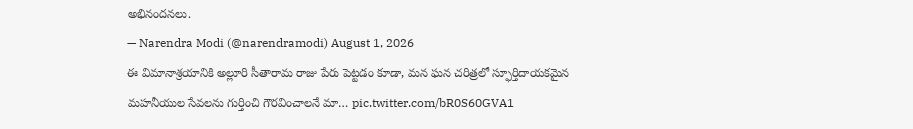అభినందనలు.
— Narendra Modi (@narendramodi) August 1, 2026
ఈ విమానాశ్రయానికి అల్లూరి సీతారామ రాజు పేరు పెట్టడం కూడా, మన ఘన చరిత్రలో స్ఫూర్తిదాయకమైన మహనీయుల సేవలను గుర్తించి గౌరవించాలనే మా… pic.twitter.com/bR0S60GVA1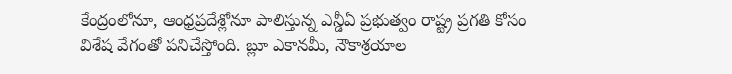కేంద్రంలోనూ, ఆంధ్రప్రదేశ్లోనూ పాలిస్తున్న ఎన్డీఏ ప్రభుత్వం రాష్ట్ర ప్రగతి కోసం విశేష వేగంతో పనిచేస్తోంది. బ్లూ ఎకానమీ, నౌకాశ్రయాల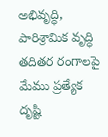అభివృద్ధి, పారిశ్రామిక వృద్ధి తదితర రంగాలపై మేము ప్రత్యేక దృష్టి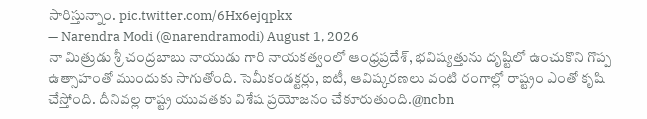సారిస్తున్నాం. pic.twitter.com/6Hx6ejqpkx
— Narendra Modi (@narendramodi) August 1, 2026
నా మిత్రుడు శ్రీ చంద్రబాబు నాయుడు గారి నాయకత్వంలో ఆంధ్రప్రదేశ్, భవిష్యత్తును దృష్టిలో ఉంచుకొని గొప్ప ఉత్సాహంతో ముందుకు సాగుతోంది. సెమీకండక్టర్లు, ఐటీ, ఆవిష్కరణలు వంటి రంగాల్లో రాష్ట్రం ఎంతో కృషి చేస్తోంది. దీనివల్ల రాష్ట్ర యువతకు విశేష ప్రయోజనం చేకూరుతుంది.@ncbn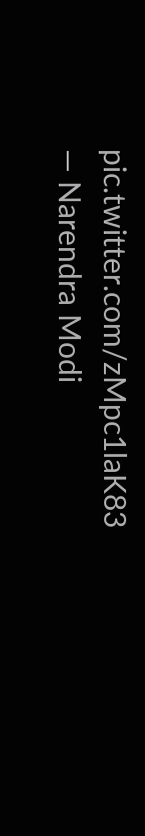pic.twitter.com/zMpc1laK83
— Narendra Modi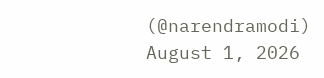(@narendramodi) August 1, 2026